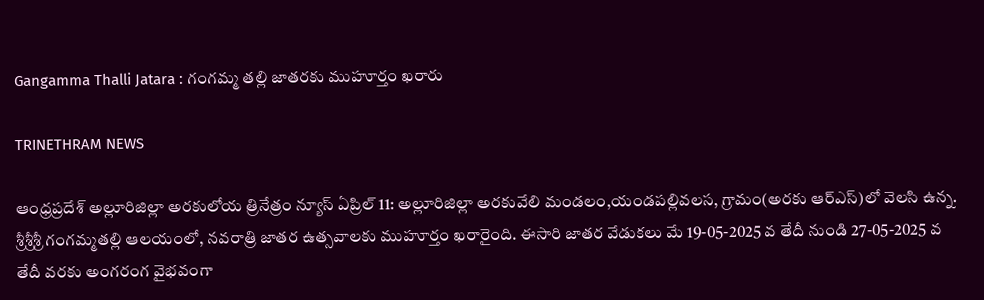Gangamma Thalli Jatara : గంగమ్మ తల్లి జాతరకు ముహూర్తం ఖరారు

TRINETHRAM NEWS

ఆంధ్రప్రదేశ్ అల్లూరిజిల్లా అరకులోయ త్రినేత్రం న్యూస్ ఏప్రిల్ 11: అల్లూరిజిల్లా అరకువేలి మండలం,యండపల్లివలస, గ్రామం(అరకు ఆర్ఎస్)లో వెలసి ఉన్న. శ్రీశ్రీశ్రీ గంగమ్మతల్లి ఆలయంలో, నవరాత్రి జాతర ఉత్సవాలకు ముహూర్తం ఖరారైంది. ఈసారి జాతర వేడుకలు మే 19-05-2025 వ తేదీ నుండి 27-05-2025 వ తేదీ వరకు అంగరంగ వైభవంగా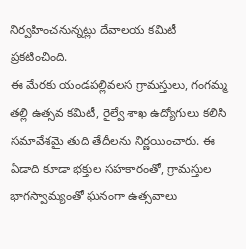నిర్వహించనున్నట్లు దేవాలయ కమిటీ ప్రకటించింది.
ఈ మేరకు యండపల్లివలస గ్రామస్తులు, గంగమ్మ తల్లి ఉత్సవ కమిటీ, రైల్వే శాఖ ఉద్యోగులు కలిసి సమావేశమై తుది తేదీలను నిర్ణయించారు. ఈ ఏడాది కూడా భక్తుల సహకారంతో, గ్రామస్తుల భాగస్వామ్యంతో ఘనంగా ఉత్సవాలు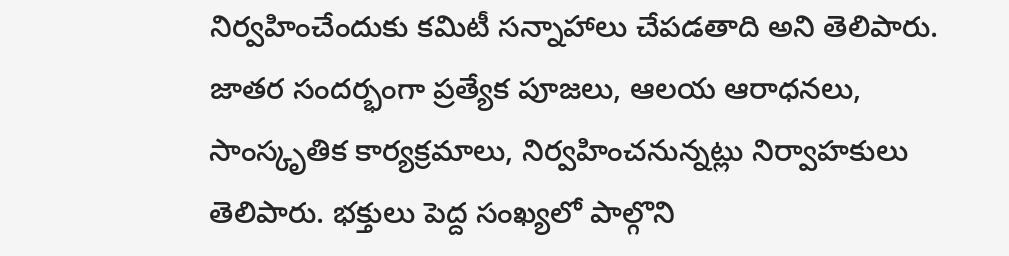నిర్వహించేందుకు కమిటీ సన్నాహాలు చేపడతాది అని తెలిపారు.
జాతర సందర్భంగా ప్రత్యేక పూజలు, ఆలయ ఆరాధనలు, సాంస్కృతిక కార్యక్రమాలు, నిర్వహించనున్నట్లు నిర్వాహకులు తెలిపారు. భక్తులు పెద్ద సంఖ్యలో పాల్గొని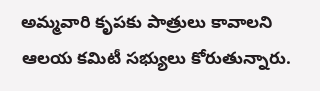అమ్మవారి కృపకు పాత్రులు కావాలని ఆలయ కమిటీ సభ్యులు కోరుతున్నారు.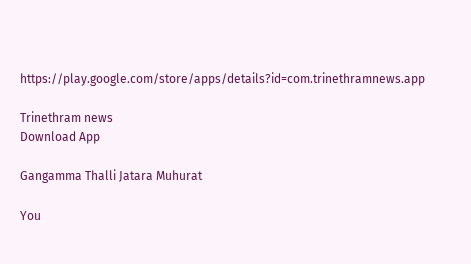https://play.google.com/store/apps/details?id=com.trinethramnews.app

Trinethram news
Download App

Gangamma Thalli Jatara Muhurat

You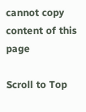cannot copy content of this page

Scroll to Top